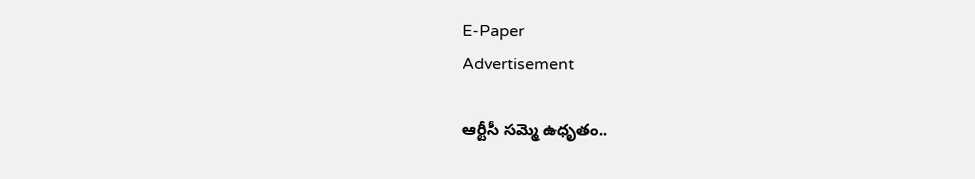E-Paper
Advertisement

ఆర్టీసీ సమ్మె ఉధృతం..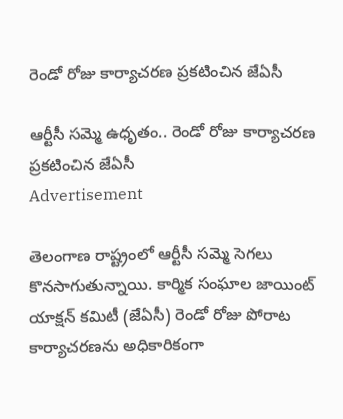రెండో రోజు కార్యాచరణ ప్రకటించిన జేఏసీ

ఆర్టీసీ సమ్మె ఉధృతం.. రెండో రోజు కార్యాచరణ ప్రకటించిన జేఏసీ
Advertisement

తెలంగాణ రాష్ట్రంలో ఆర్టీసీ సమ్మె సెగలు కొనసాగుతున్నాయి. కార్మిక సంఘాల జాయింట్ యాక్షన్ కమిటీ (జేఏసీ) రెండో రోజు పోరాట కార్యాచరణను అధికారికంగా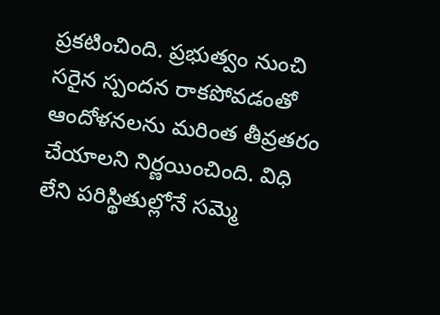ప్రకటించింది. ప్రభుత్వం నుంచి సరైన స్పందన రాకపోవడంతో ఆందోళనలను మరింత తీవ్రతరం చేయాలని నిర్ణయించింది. విధి లేని పరిస్థితుల్లోనే సమ్మె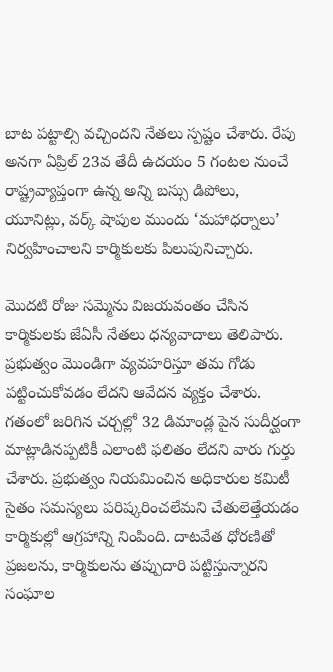బాట పట్టాల్సి వచ్చిందని నేతలు స్పష్టం చేశారు. రేపు అనగా ఏప్రిల్ 23వ తేదీ ఉదయం 5 గంటల నుంచే రాష్ట్రవ్యాప్తంగా ఉన్న అన్ని బస్సు డిపోలు, యూనిట్లు, వర్క్ షాపుల ముందు ‘మహాధర్నాలు’ నిర్వహించాలని కార్మికులకు పిలుపునిచ్చారు.

మొదటి రోజు సమ్మెను విజయవంతం చేసిన కార్మికులకు జేఏసీ నేతలు ధన్యవాదాలు తెలిపారు. ప్రభుత్వం మొండిగా వ్యవహరిస్తూ తమ గోడు పట్టించుకోవడం లేదని ఆవేదన వ్యక్తం చేశారు. గతంలో జరిగిన చర్చల్లో 32 డిమాండ్ల పైన సుదీర్ఘంగా మాట్లాడినప్పటికీ ఎలాంటి ఫలితం లేదని వారు గుర్తు చేశారు. ప్రభుత్వం నియమించిన అధికారుల కమిటీ సైతం సమస్యలు పరిష్కరించలేమని చేతులెత్తేయడం కార్మికుల్లో ఆగ్రహాన్ని నింపింది. దాటవేత ధోరణితో ప్రజలను, కార్మికులను తప్పుదారి పట్టిస్తున్నారని సంఘాల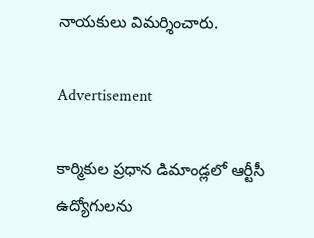నాయకులు విమర్శించారు.

Advertisement

కార్మికుల ప్రధాన డిమాండ్లలో ఆర్టీసీ ఉద్యోగులను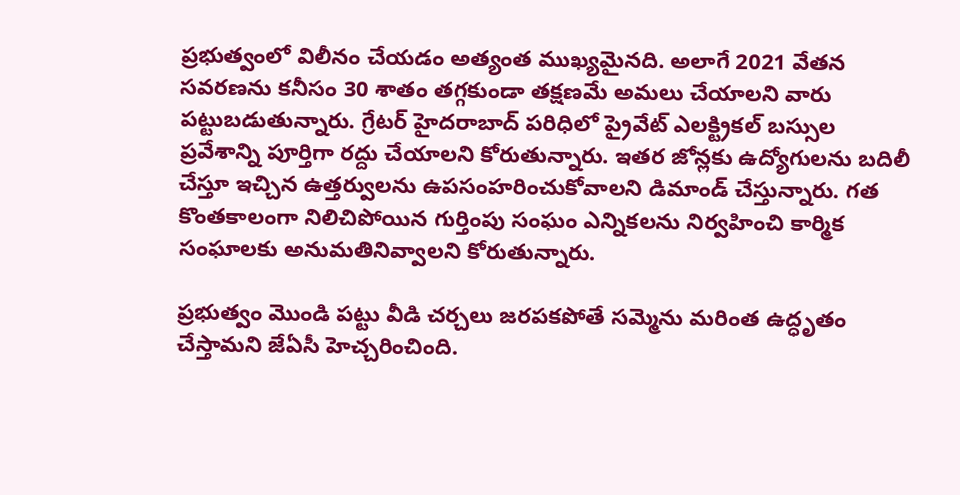ప్రభుత్వంలో విలీనం చేయడం అత్యంత ముఖ్యమైనది. అలాగే 2021 వేతన సవరణను కనీసం 30 శాతం తగ్గకుండా తక్షణమే అమలు చేయాలని వారు పట్టుబడుతున్నారు. గ్రేటర్ హైదరాబాద్ పరిధిలో ప్రైవేట్ ఎలక్ట్రికల్ బస్సుల ప్రవేశాన్ని పూర్తిగా రద్దు చేయాలని కోరుతున్నారు. ఇతర జోన్లకు ఉద్యోగులను బదిలీ చేస్తూ ఇచ్చిన ఉత్తర్వులను ఉపసంహరించుకోవాలని డిమాండ్ చేస్తున్నారు. గత కొంతకాలంగా నిలిచిపోయిన గుర్తింపు సంఘం ఎన్నికలను నిర్వహించి కార్మిక సంఘాలకు అనుమతినివ్వాలని కోరుతున్నారు.

ప్రభుత్వం మొండి పట్టు వీడి చర్చలు జరపకపోతే సమ్మెను మరింత ఉద్ధృతం చేస్తామని జేఏసీ హెచ్చరించింది.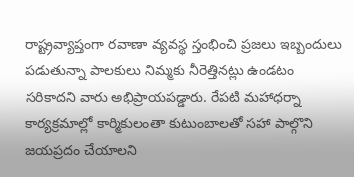రాష్ట్రవ్యాప్తంగా రవాణా వ్యవస్థ స్తంభించి ప్రజలు ఇబ్బందులు పడుతున్నా పాలకులు నిమ్మకు నీరెత్తినట్లు ఉండటం సరికాదని వారు అభిప్రాయపడ్డారు. రేపటి మహాధర్నా కార్యక్రమాల్లో కార్మికులంతా కుటుంబాలతో సహా పాల్గొని జయప్రదం చేయాలని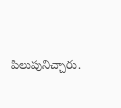పిలుపునిచ్చారు.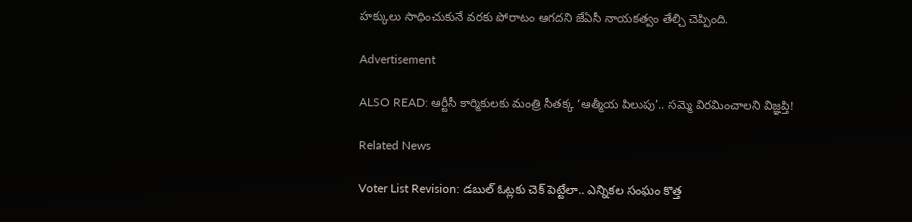హక్కులు సాధించుకునే వరకు పోరాటం ఆగదని జేఏసీ నాయకత్వం తేల్చి చెప్పింది.

Advertisement

ALSO READ: ఆర్టీసీ కార్మికులకు మంత్రి సీతక్క ‘ఆత్మీయ పిలుపు’.. సమ్మె విరమించాలని విజ్ఞప్తి!

Related News

Voter List Revision: డబుల్ ఓట్లకు చెక్ పెట్టేలా.. ఎన్నికల సంఘం కొత్త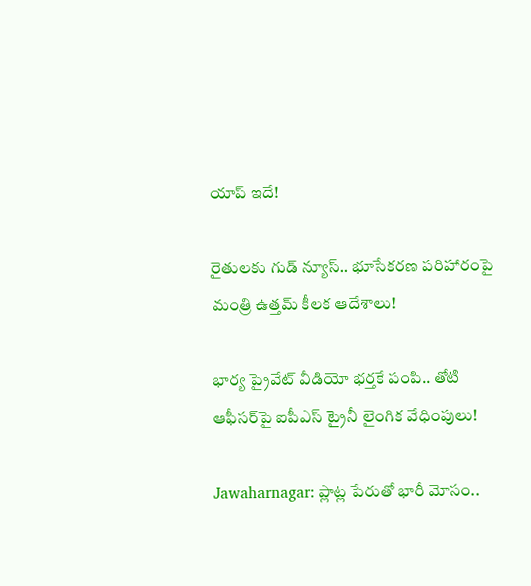యాప్ ఇదే!

రైతులకు గుడ్ న్యూస్.. భూసేకరణ పరిహారంపై మంత్రి ఉత్తమ్ కీలక ఆదేశాలు!

భార్య ప్రైవేట్ వీడియో భర్తకే పంపి.. తోటి ఆఫీసర్‌పై ఐపీఎస్ ట్రైనీ లైంగిక వేధింపులు!

Jawaharnagar: ప్లాట్ల పేరుతో భారీ మోసం..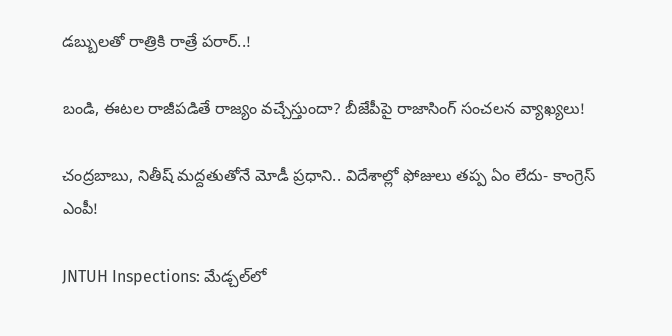డబ్బులతో రాత్రికి రాత్రే పరార్..!

బండి, ఈటల రాజీపడితే రాజ్యం వచ్చేస్తుందా? బీజేపీపై రాజాసింగ్ సంచలన వ్యాఖ్యలు!

చంద్రబాబు, నితీష్ మద్దతుతోనే మోడీ ప్రధాని.. విదేశాల్లో ఫోజులు తప్ప ఏం లేదు- కాంగ్రెస్ ఎంపీ!

JNTUH Inspections: మేడ్చల్‌లో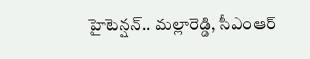హైటెన్షన్.. మల్లారెడ్డి, సీఎంఆర్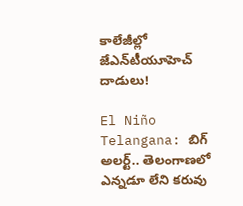కాలేజీల్లో జేఎన్‌టీయూహెచ్ దాడులు!

El Niño Telangana: బిగ్ అలర్ట్.. తెలంగాణలో ఎన్నడూ లేని కరువు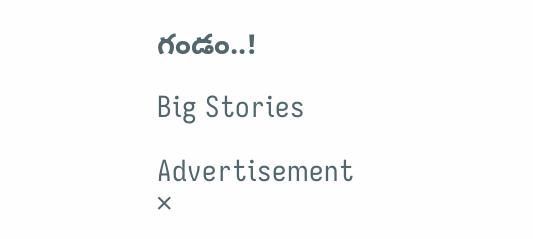గండం..!

Big Stories

Advertisement
×